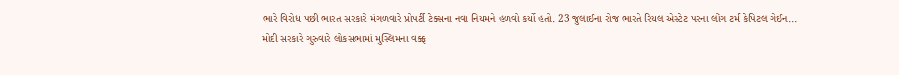ભારે વિરોધ પછી ભારત સરકારે મંગળવારે પ્રોપર્ટી ટેક્સના નવા નિયમને હળવો કર્યો હતો. 23 જુલાઈના રોજ ભારતે રિયલ એસ્ટેટ પરના લોંગ ટર્મ કેપિટલ ગેઈન...
મોદી સરકારે ગુરુવારે લોકસભામાં મુસ્લિમના વક્ફ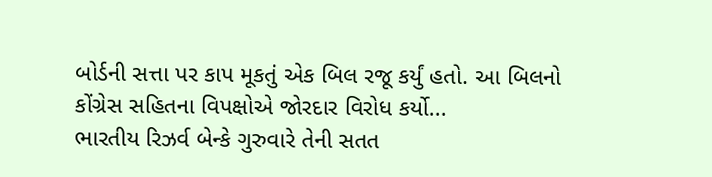બોર્ડની સત્તા પર કાપ મૂકતું એક બિલ રજૂ કર્યું હતો. આ બિલનો કોંગ્રેસ સહિતના વિપક્ષોએ જોરદાર વિરોધ કર્યો...
ભારતીય રિઝર્વ બેન્કે ગુરુવારે તેની સતત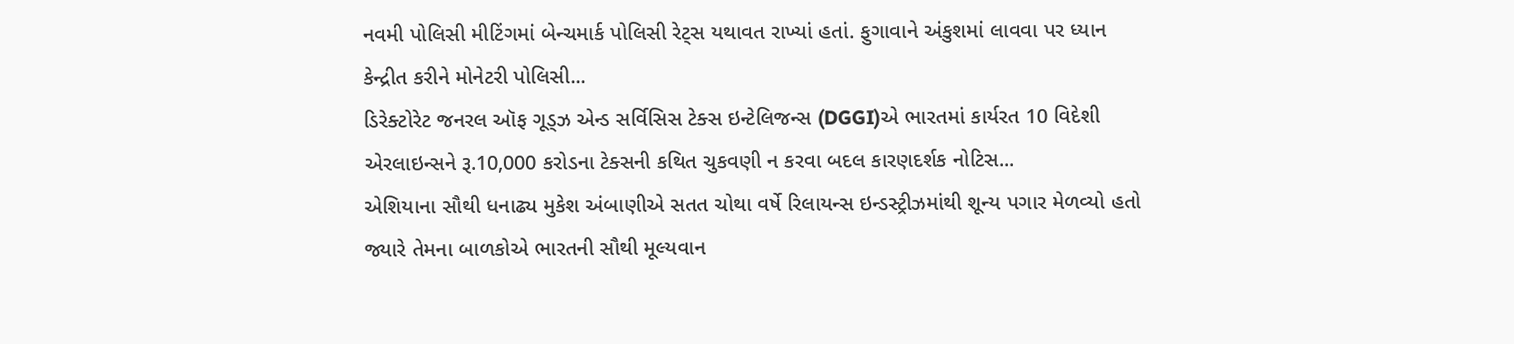નવમી પોલિસી મીટિંગમાં બેન્ચમાર્ક પોલિસી રેટ્સ યથાવત રાખ્યાં હતાં. ફુગાવાને અંકુશમાં લાવવા પર ધ્યાન કેન્દ્રીત કરીને મોનેટરી પોલિસી...
ડિરેક્ટોરેટ જનરલ ઑફ ગૂડ્ઝ એન્ડ સર્વિસિસ ટેક્સ ઇન્ટેલિજન્સ (DGGI)એ ભારતમાં કાર્યરત 10 વિદેશી એરલાઇન્સને રૂ.10,000 કરોડના ટેક્સની કથિત ચુકવણી ન કરવા બદલ કારણદર્શક નોટિસ...
એશિયાના સૌથી ધનાઢ્ય મુકેશ અંબાણીએ સતત ચોથા વર્ષે રિલાયન્સ ઇન્ડસ્ટ્રીઝમાંથી શૂન્ય પગાર મેળવ્યો હતો જ્યારે તેમના બાળકોએ ભારતની સૌથી મૂલ્યવાન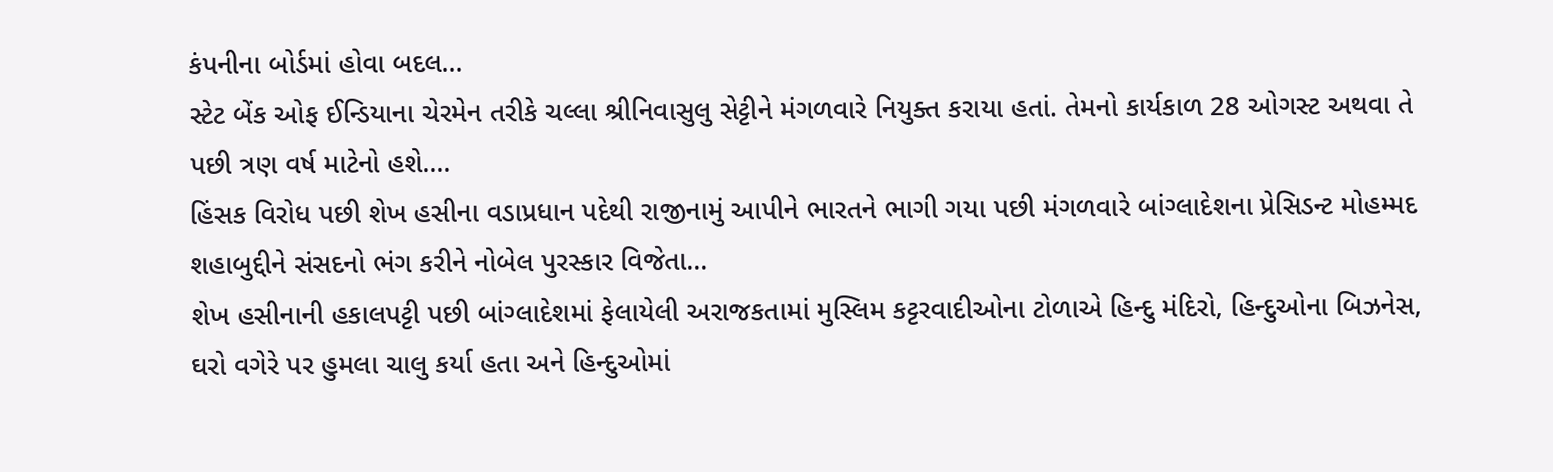કંપનીના બોર્ડમાં હોવા બદલ...
સ્ટેટ બેંક ઓફ ઈન્ડિયાના ચેરમેન તરીકે ચલ્લા શ્રીનિવાસુલુ સેટ્ટીને મંગળવારે નિયુક્ત કરાયા હતાં. તેમનો કાર્યકાળ 28 ઓગસ્ટ અથવા તે પછી ત્રણ વર્ષ માટેનો હશે....
હિંસક વિરોધ પછી શેખ હસીના વડાપ્રધાન પદેથી રાજીનામું આપીને ભારતને ભાગી ગયા પછી મંગળવારે બાંગ્લાદેશના પ્રેસિડન્ટ મોહમ્મદ શહાબુદ્દીને સંસદનો ભંગ કરીને નોબેલ પુરસ્કાર વિજેતા...
શેખ હસીનાની હકાલપટ્ટી પછી બાંગ્લાદેશમાં ફેલાયેલી અરાજકતામાં મુસ્લિમ કટ્ટરવાદીઓના ટોળાએ હિન્દુ મંદિરો, હિન્દુઓના બિઝનેસ, ઘરો વગેરે પર હુમલા ચાલુ કર્યા હતા અને હિન્દુઓમાં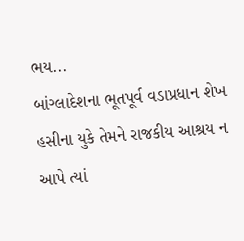ભય...
બાંગ્લાદેશના ભૂતપૂર્વ વડાપ્રધાન શેખ હસીના યુકે તેમને રાજકીય આશ્રય ન આપે ત્યાં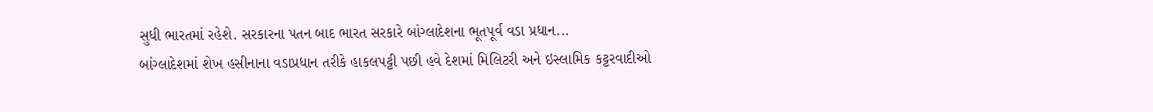સુધી ભારતમાં રહેશે. સરકારના પતન બાદ ભારત સરકારે બાંગ્લાદેશના ભૂતપૂર્વ વડા પ્રધાન...
બાંગ્લાદેશમાં શેખ હસીનાના વડાપ્રધાન તરીકે હાકલપટ્ટી પછી હવે દેશમાં મિલિટરી અને ઇસ્લામિક કટ્ટરવાદીઓ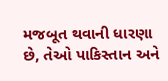મજબૂત થવાની ધારણા છે, તેઓ પાકિસ્તાન અને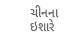ચીનના ઇશારે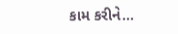કામ કરીને...